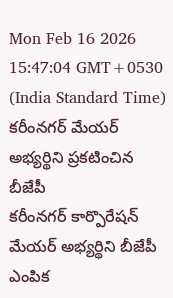Mon Feb 16 2026 15:47:04 GMT+0530 (India Standard Time)
కరీంనగర్ మేయర్ అభ్యర్థిని ప్రకటించిన బీజేపీ
కరీంనగర్ కార్పొరేషన్ మేయర్ అభ్యర్థిని బీజేపీ ఎంపిక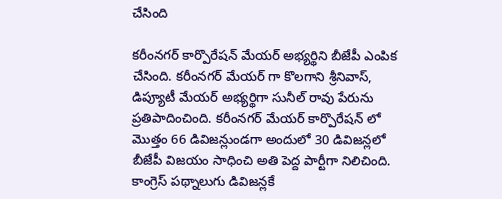చేసింది

కరీంనగర్ కార్పొరేషన్ మేయర్ అభ్యర్థిని బీజేపీ ఎంపిక చేసింది. కరీంనగర్ మేయర్ గా కొలగాని శ్రీనివాస్, డిప్యూటీ మేయర్ అభ్యర్థిగా సునీల్ రావు పేరును ప్రతిపాదించింది. కరీంనగర్ మేయర్ కార్పొరేషన్ లో మొత్తం 66 డివిజన్లుండగా అందులో 30 డివిజన్లలో బీజేపీ విజయం సాధించి అతి పెద్ద పార్టీగా నిలిచింది. కాంగ్రెస్ పథ్నాలుగు డివిజన్లకే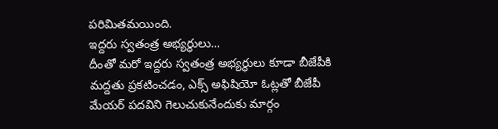పరిమితమయింది.
ఇద్దరు స్వతంత్ర అభ్యర్థులు...
దీంతో మరో ఇద్దరు స్వతంత్ర అభ్యర్థులు కూడా బీజేపీకి మద్దతు ప్రకటించడం, ఎక్స్ అఫిషియో ఓట్లతో బీజేపీ మేయర్ పదవిని గెలుచుకునేందుకు మార్గం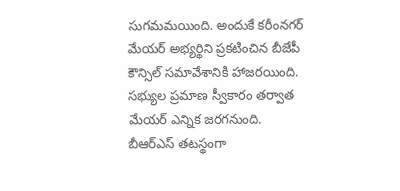సుగమమయింది. అందుకే కరీంనగర్ మేయర్ అభ్యర్థిని ప్రకటించిన బీజేపీ కౌన్సిల్ సమావేశానికి హాజరయింది. సభ్యుల ప్రమాణ స్వీకారం తర్వాత మేయర్ ఎన్నిక జరగనుంది. బీఆర్ఎస్ తటస్థంగా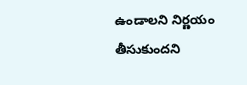ఉండాలని నిర్ణయం తీసుకుందని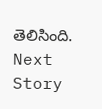తెలిసింది.
Next Story